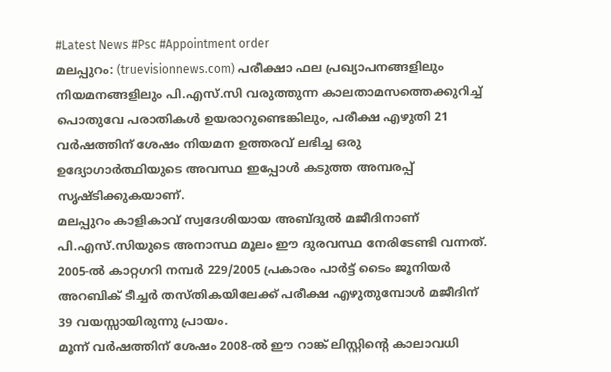#Latest News #Psc #Appointment order
മലപ്പുറം: (truevisionnews.com) പരീക്ഷാ ഫല പ്രഖ്യാപനങ്ങളിലും നിയമനങ്ങളിലും പി.എസ്.സി വരുത്തുന്ന കാലതാമസത്തെക്കുറിച്ച് പൊതുവേ പരാതികൾ ഉയരാറുണ്ടെങ്കിലും, പരീക്ഷ എഴുതി 21 വർഷത്തിന് ശേഷം നിയമന ഉത്തരവ് ലഭിച്ച ഒരു ഉദ്യോഗാർത്ഥിയുടെ അവസ്ഥ ഇപ്പോൾ കടുത്ത അമ്പരപ്പ് സൃഷ്ടിക്കുകയാണ്.
മലപ്പുറം കാളികാവ് സ്വദേശിയായ അബ്ദുൽ മജീദിനാണ് പി.എസ്.സിയുടെ അനാസ്ഥ മൂലം ഈ ദുരവസ്ഥ നേരിടേണ്ടി വന്നത്. 2005-ൽ കാറ്റഗറി നമ്പർ 229/2005 പ്രകാരം പാർട്ട് ടൈം ജൂനിയർ അറബിക് ടീച്ചർ തസ്തികയിലേക്ക് പരീക്ഷ എഴുതുമ്പോൾ മജീദിന് 39 വയസ്സായിരുന്നു പ്രായം.
മൂന്ന് വർഷത്തിന് ശേഷം 2008-ൽ ഈ റാങ്ക് ലിസ്റ്റിന്റെ കാലാവധി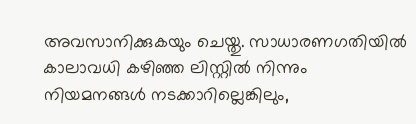അവസാനിക്കുകയും ചെയ്തു. സാധാരണഗതിയിൽ കാലാവധി കഴിഞ്ഞ ലിസ്റ്റിൽ നിന്നും നിയമനങ്ങൾ നടക്കാറില്ലെങ്കിലും,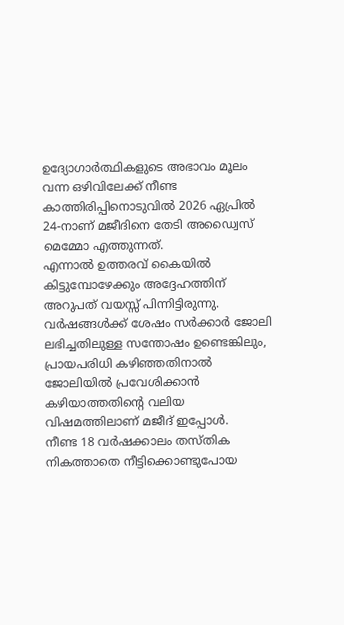ഉദ്യോഗാർത്ഥികളുടെ അഭാവം മൂലം വന്ന ഒഴിവിലേക്ക് നീണ്ട കാത്തിരിപ്പിനൊടുവിൽ 2026 ഏപ്രിൽ 24-നാണ് മജീദിനെ തേടി അഡ്വൈസ് മെമ്മോ എത്തുന്നത്.
എന്നാൽ ഉത്തരവ് കൈയിൽ കിട്ടുമ്പോഴേക്കും അദ്ദേഹത്തിന് അറുപത് വയസ്സ് പിന്നിട്ടിരുന്നു. വർഷങ്ങൾക്ക് ശേഷം സർക്കാർ ജോലി ലഭിച്ചതിലുള്ള സന്തോഷം ഉണ്ടെങ്കിലും, പ്രായപരിധി കഴിഞ്ഞതിനാൽ ജോലിയിൽ പ്രവേശിക്കാൻ കഴിയാത്തതിന്റെ വലിയ വിഷമത്തിലാണ് മജീദ് ഇപ്പോൾ.
നീണ്ട 18 വർഷക്കാലം തസ്തിക നികത്താതെ നീട്ടിക്കൊണ്ടുപോയ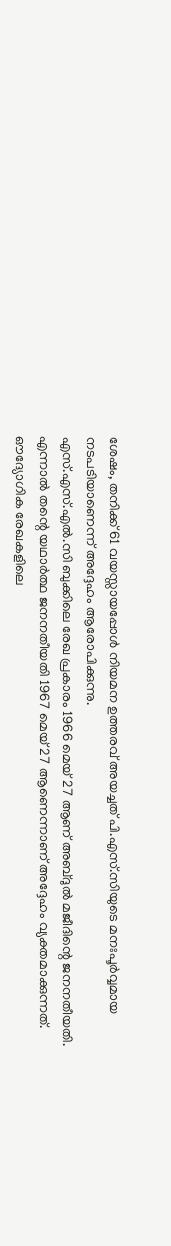ശേഷം, തനിക്ക് 61 വയസ്സായപ്പോൾ നിയമന ഉത്തരവ് അയച്ചത് പി.എസ്.സിയുടെ മനഃപൂർവ്വമായ നടപടിയാണെന്ന് അദ്ദേഹം ആരോപിക്കുന്നു.
എസ്.എസ്.എൽ.സി ബുക്കിലെ രേഖ പ്രകാരം 1966 മെയ് 27 ആണ് അബ്ദുൽ മജീദിന്റെ ജനനതീയതി. എന്നാൽ തന്റെ യഥാർത്ഥ ജനനതീയതി 1967 മെയ് 27 ആണെന്നാണ് അദ്ദേഹം വ്യക്തമാക്കുന്നത്.
ഔദ്യോഗിക രേഖകളിലെ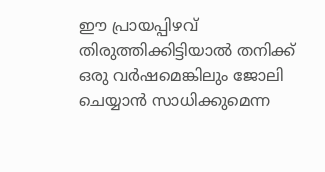ഈ പ്രായപ്പിഴവ് തിരുത്തിക്കിട്ടിയാൽ തനിക്ക് ഒരു വർഷമെങ്കിലും ജോലി ചെയ്യാൻ സാധിക്കുമെന്ന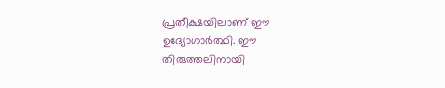പ്രതീക്ഷയിലാണ് ഈ ഉദ്യോഗാർത്ഥി. ഈ തിരുത്തലിനായി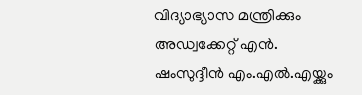വിദ്യാഭ്യാസ മന്ത്രിക്കും അഡ്വക്കേറ്റ് എൻ. ഷംസുദ്ദീൻ എം.എൽ.എയ്ക്കും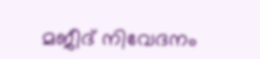മജീദ് നിവേദനം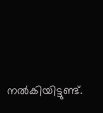നൽകിയിട്ടുണ്ട്.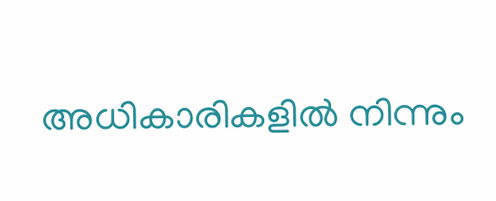അധികാരികളിൽ നിന്നും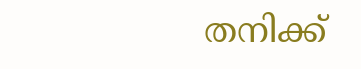തനിക്ക്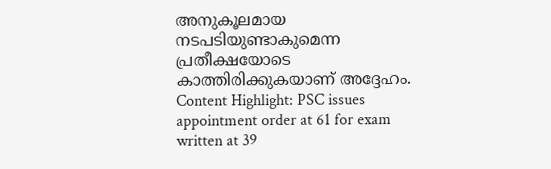അനുകൂലമായ നടപടിയുണ്ടാകുമെന്ന പ്രതീക്ഷയോടെ കാത്തിരിക്കുകയാണ് അദ്ദേഹം.
Content Highlight: PSC issues appointment order at 61 for exam written at 39